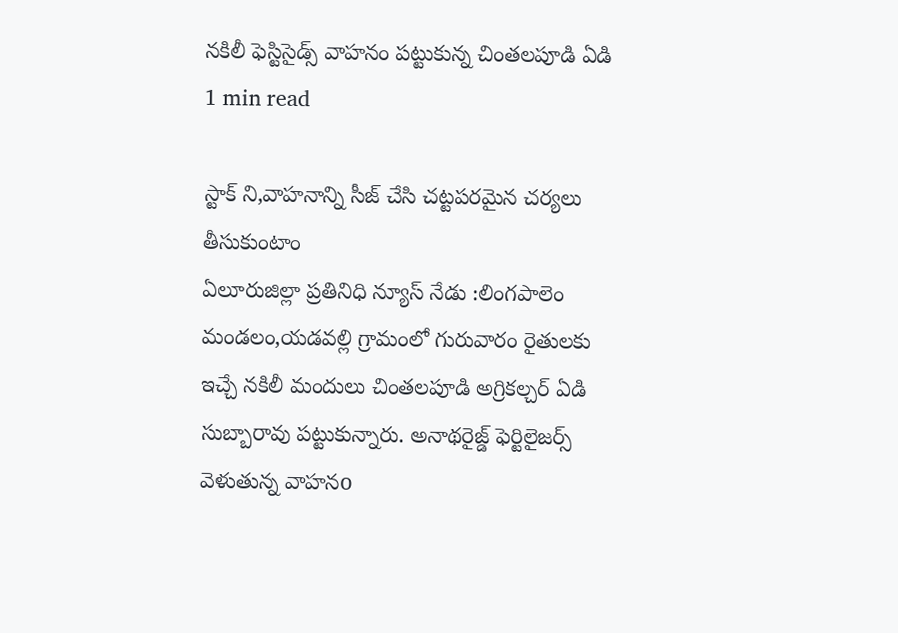నకిలీ ఫెస్టిసైడ్స్ వాహనం పట్టుకున్న చింతలపూడి ఏడి
1 min read

స్టాక్ ని,వాహనాన్ని సీజ్ చేసి చట్టపరమైన చర్యలు తీసుకుంటాం
ఏలూరుజిల్లా ప్రతినిధి న్యూస్ నేడు :లింగపాలెం మండలం,యడవల్లి గ్రామంలో గురువారం రైతులకు ఇచ్చే నకిలీ మందులు చింతలపూడి అగ్రికల్చర్ ఏడి సుబ్బారావు పట్టుకున్నారు. అనాథరైజ్డ్ ఫెర్టిలైజర్స్ వెళుతున్న వాహనo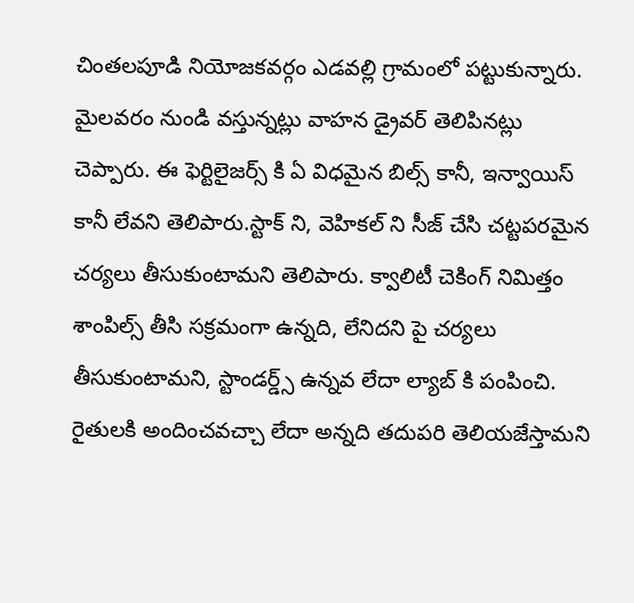చింతలపూడి నియోజకవర్గం ఎడవల్లి గ్రామంలో పట్టుకున్నారు. మైలవరం నుండి వస్తున్నట్లు వాహన డ్రైవర్ తెలిపినట్లు చెప్పారు. ఈ ఫెర్టిలైజర్స్ కి ఏ విధమైన బిల్స్ కానీ, ఇన్వాయిస్ కానీ లేవని తెలిపారు.స్టాక్ ని, వెహికల్ ని సీజ్ చేసి చట్టపరమైన చర్యలు తీసుకుంటామని తెలిపారు. క్వాలిటీ చెకింగ్ నిమిత్తం శాంపిల్స్ తీసి సక్రమంగా ఉన్నది, లేనిదని పై చర్యలు తీసుకుంటామని, స్టాండర్డ్స్ ఉన్నవ లేదా ల్యాబ్ కి పంపించి. రైతులకి అందించవచ్చా లేదా అన్నది తదుపరి తెలియజేస్తామని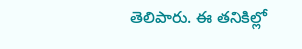తెలిపారు. ఈ తనికిల్లో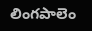లింగపాలెం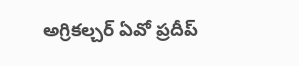అగ్రికల్చర్ ఏవో ప్రదీప్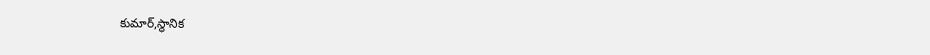కుమార్,స్థానిక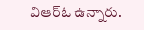విఆర్ఓ ఉన్నారు.